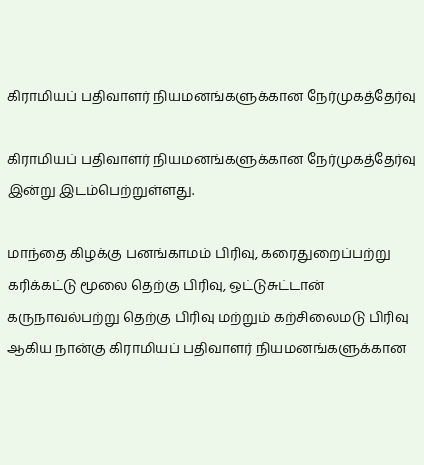கிராமியப் பதிவாளர் நியமனங்களுக்கான நேர்முகத்தேர்வு

கிராமியப் பதிவாளர் நியமனங்களுக்கான நேர்முகத்தேர்வு இன்று இடம்பெற்றுள்ளது.

மாந்தை கிழக்கு பனங்காமம் பிரிவு, கரைதுறைப்பற்று கரிக்கட்டு மூலை தெற்கு பிரிவு, ஒட்டுசுட்டான் கருநாவல்பற்று தெற்கு பிரிவு மற்றும் கற்சிலைமடு பிரிவு ஆகிய நான்கு கிராமியப் பதிவாளர் நியமனங்களுக்கான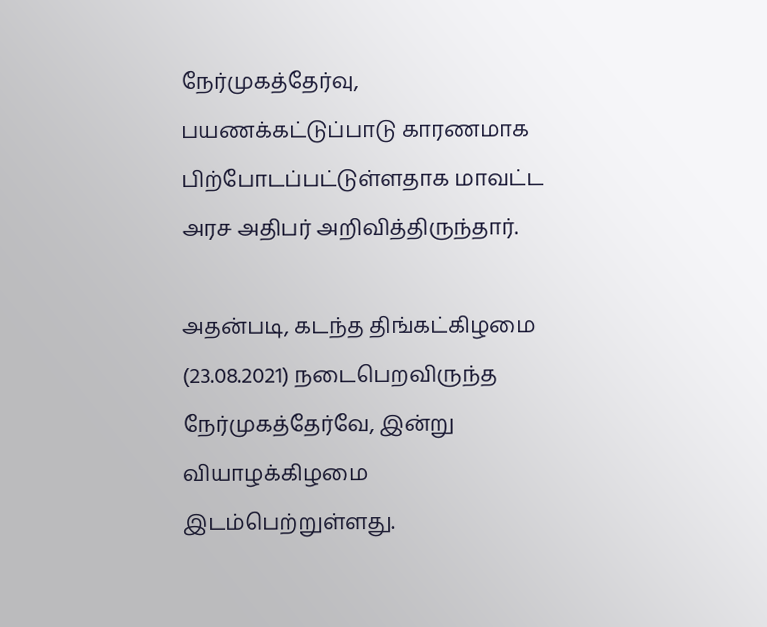நேர்முகத்தேர்வு, பயணக்கட்டுப்பாடு காரணமாக பிற்போடப்பட்டுள்ளதாக மாவட்ட அரச அதிபர் அறிவித்திருந்தார்.

அதன்படி, கடந்த திங்கட்கிழமை (23.08.2021) நடைபெறவிருந்த நேர்முகத்தேர்வே, இன்று வியாழக்கிழமை இடம்பெற்றுள்ளது.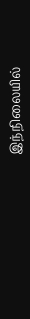இந்நிலையில்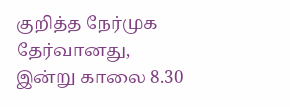குறித்த நேர்முக தேர்வானது, இன்று காலை 8.30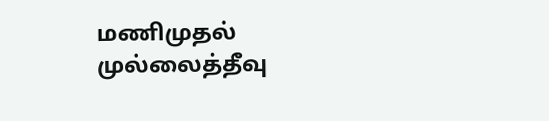மணிமுதல் முல்லைத்தீவு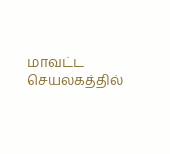மாவட்ட செயலகத்தில்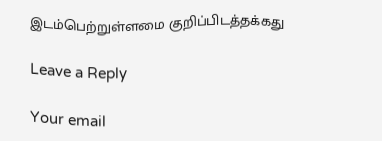இடம்பெற்றுள்ளமை குறிப்பிடத்தக்கது

Leave a Reply

Your email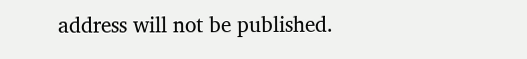address will not be published.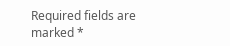Required fields are marked *